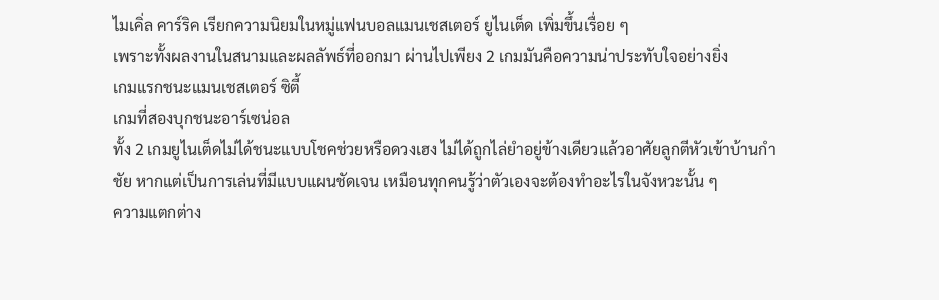ไมเคิ่ล คาร์ริค เรียกความนิยมในหมู่แฟนบอลแมนเชสเตอร์ ยูไนเต็ด เพิ่มขึ้นเรื่อย ๆ
เพราะทั้งผลงานในสนามและผลลัพธ์ที่ออกมา ผ่านไปเพียง 2 เกมมันคือความน่าประทับใจอย่างยิ่ง
เกมแรกชนะแมนเชสเตอร์ ซิตี้
เกมที่สองบุกชนะอาร์เซน่อล
ทั้ง 2 เกมยูไนเต็ดไม่ได้ชนะแบบโชคช่วยหรือดวงเฮง ไม่ได้ถูกไล่ยำอยู่ข้างเดียวแล้วอาศัยลูกตีหัวเข้าบ้านกำชัย หากแต่เป็นการเล่นที่มีแบบแผนชัดเจน เหมือนทุกคนรู้ว่าตัวเองจะต้องทำอะไรในจังหวะนั้น ๆ
ความแตกต่าง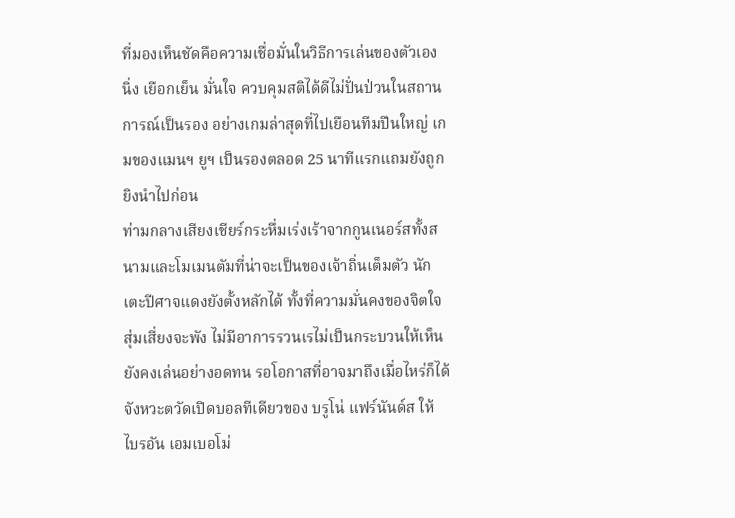ที่มองเห็นชัดคือความเชื่อมั่นในวิธีการเล่นของตัวเอง นิ่ง เยือกเย็น มั่นใจ ควบคุมสติได้ดีไม่ปั่นป่วนในสถานการณ์เป็นรอง อย่างเกมล่าสุดที่ไปเยือนทีมปืนใหญ่ เกมของแมนฯ ยูฯ เป็นรองตลอด 25 นาทีแรกแถมยังถูกยิงนำไปก่อน
ท่ามกลางเสียงเชียร์กระหึ่มเร่งเร้าจากกูนเนอร์สทั้งสนามและโมเมนตัมที่น่าจะเป็นของเจ้าถิ่นเต็มตัว นักเตะปีศาจแดงยังตั้งหลักได้ ทั้งที่ความมั่นคงของจิตใจสุ่มเสี่ยงจะพัง ไม่มีอาการรวนเรไม่เป็นกระบวนให้เห็น
ยังคงเล่นอย่างอดทน รอโอกาสที่อาจมาถึงเมื่อไหร่ก็ได้ จังหวะตวัดเปิดบอลทีเดียวของ บรูโน่ แฟร์นันด์ส ให้ ไบรอัน เอมเบอโม่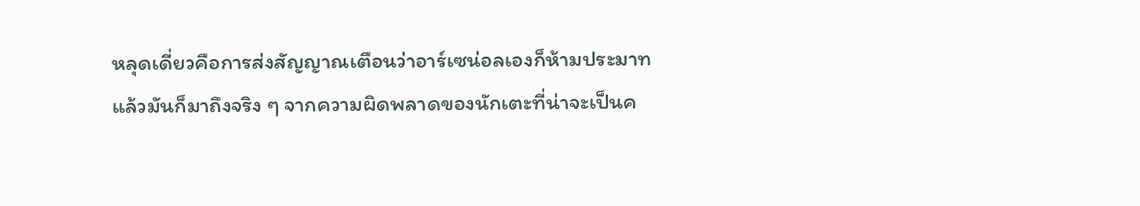หลุดเดี่ยวคือการส่งสัญญาณเตือนว่าอาร์เซน่อลเองก็ห้ามประมาท
แล้วมันก็มาถึงจริง ๆ จากความผิดพลาดของนักเตะที่น่าจะเป็นค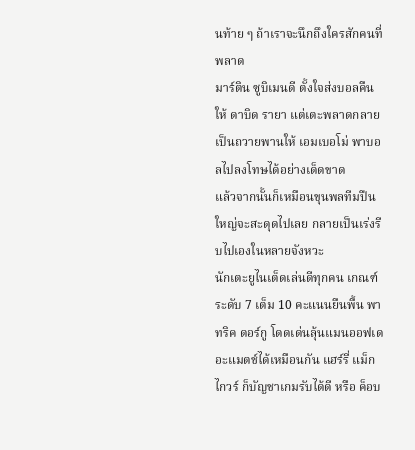นท้าย ๆ ถ้าเราจะนึกถึงใครสักคนที่พลาด
มาร์ติน ซูบิเมนดี ตั้งใจส่งบอลคืนให้ ดาบิด รายา แต่เตะพลาดกลายเป็นถวายพานให้ เอมเบอโม่ พาบอลไปลงโทษได้อย่างเด็ดขาด
แล้วจากนั้นก็เหมือนขุนพลทีมปืนใหญ่จะสะดุดไปเลย กลายเป็นเร่งรีบไปเองในหลายจังหวะ
นักเตะยูไนเต็ดเล่นดีทุกคน เกณฑ์ระดับ 7 เต็ม 10 คะแนนยืนพื้น พาทริค ดอร์กู โดดเด่นลุ้นแมนออฟเดอะแมตช์ได้เหมือนกัน แฮร์รี่ แม็กไกวร์ ก็บัญชาเกมรับได้ดี หรือ ค็อบ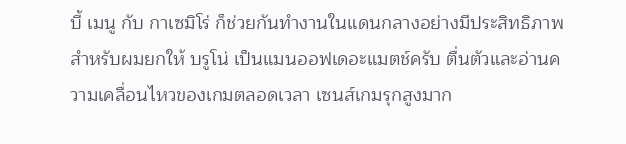บี้ เมนู กับ กาเซมิโร่ ก็ช่วยกันทำงานในแดนกลางอย่างมีประสิทธิภาพ
สำหรับผมยกให้ บรูโน่ เป็นแมนออฟเดอะแมตช์ครับ ตื่นตัวและอ่านความเคลื่อนไหวของเกมตลอดเวลา เซนส์เกมรุกสูงมาก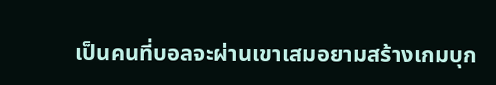เป็นคนที่บอลจะผ่านเขาเสมอยามสร้างเกมบุก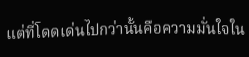แต่ที่โดดเด่นไปกว่านั้นคือความมั่นใจใน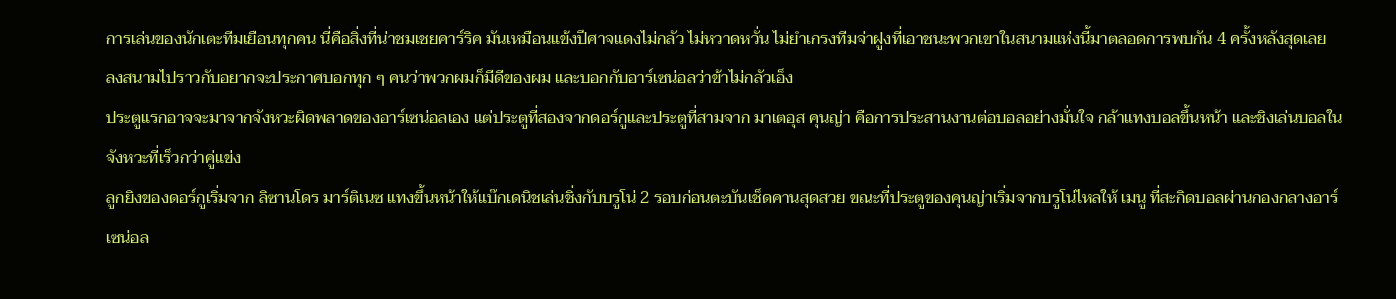การเล่นของนักเตะทีมเยือนทุกคน นี่คือสิ่งที่น่าชมเชยคาร์ริค มันเหมือนแข้งปีศาจแดงไม่กลัว ไม่หวาดหวั่น ไม่ยำเกรงทีมจ่าฝูงที่เอาชนะพวกเขาในสนามแห่งนี้มาตลอดการพบกัน 4 ครั้งหลังสุดเลย
ลงสนามไปราวกับอยากจะประกาศบอกทุก ๆ คนว่าพวกผมก็มีดีของผม และบอกกับอาร์เซน่อลว่าข้าไม่กลัวเอ็ง
ประตูแรกอาจจะมาจากจังหวะผิดพลาดของอาร์เซน่อลเอง แต่ประตูที่สองจากดอร์กูและประตูที่สามจาก มาเตอุส คุนญ่า คือการประสานงานต่อบอลอย่างมั่นใจ กล้าแทงบอลขึ้นหน้า และชิงเล่นบอลในจังหวะที่เร็วกว่าคู่แข่ง
ลูกยิงของดอร์กูเริ่มจาก ลิซานโดร มาร์ติเนซ แทงขึ้นหน้าให้แบ๊กเดนิชเล่นชิ่งกับบรูโน่ 2 รอบก่อนตะบันเช็ดคานสุดสวย ขณะที่ประตูของคุนญ่าเริ่มจากบรูโน่ไหลให้ เมนู ที่สะกิดบอลผ่านกองกลางอาร์เซน่อล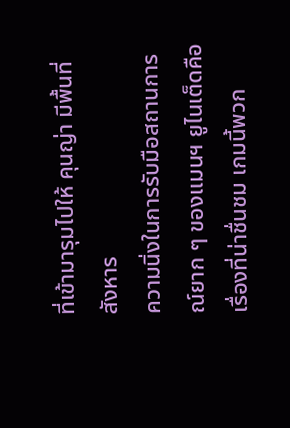ที่เข้ามารุมไปให้ คุนญ่า มีพื้นที่สังหาร
ความนิ่งในการรับมือสถานการณ์ยาก ๆ ของแมนฯ ยูไนเต็ดคือเรื่องที่น่าชื่นชม เกมนี้พวก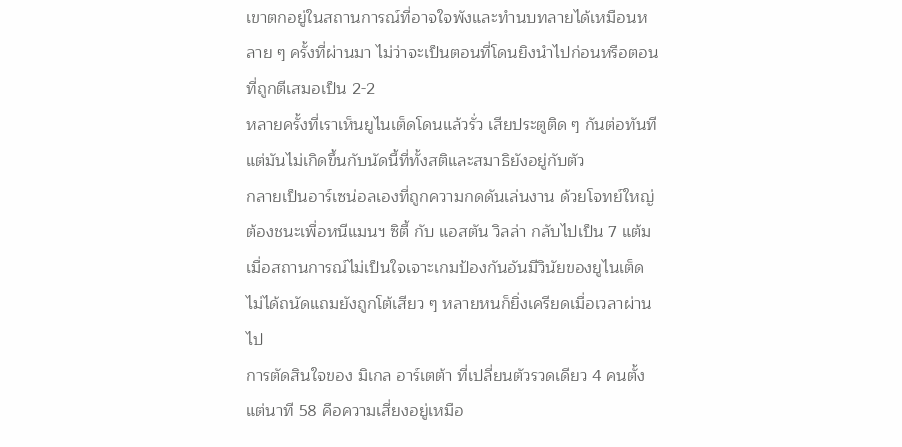เขาตกอยู่ในสถานการณ์ที่อาจใจพังและทำนบทลายได้เหมือนหลาย ๆ ครั้งที่ผ่านมา ไม่ว่าจะเป็นตอนที่โดนยิงนำไปก่อนหรือตอนที่ถูกตีเสมอเป็น 2-2
หลายครั้งที่เราเห็นยูไนเต็ดโดนแล้วรั่ว เสียประตูติด ๆ กันต่อทันที แต่มันไม่เกิดขึ้นกับนัดนี้ที่ทั้งสติและสมาธิยังอยู่กับตัว
กลายเป็นอาร์เซน่อลเองที่ถูกความกดดันเล่นงาน ด้วยโจทย์ใหญ่ต้องชนะเพื่อหนีแมนฯ ซิตี้ กับ แอสตัน วิลล่า กลับไปเป็น 7 แต้ม เมื่อสถานการณ์ไม่เป็นใจเจาะเกมป้องกันอันมีวินัยของยูไนเต็ดไม่ได้ถนัดแถมยังถูกโต้เสียว ๆ หลายหนก็ยิ่งเครียดเมื่อเวลาผ่านไป
การตัดสินใจของ มิเกล อาร์เตต้า ที่เปลี่ยนตัวรวดเดียว 4 คนตั้งแต่นาที 58 คือความเสี่ยงอยู่เหมือ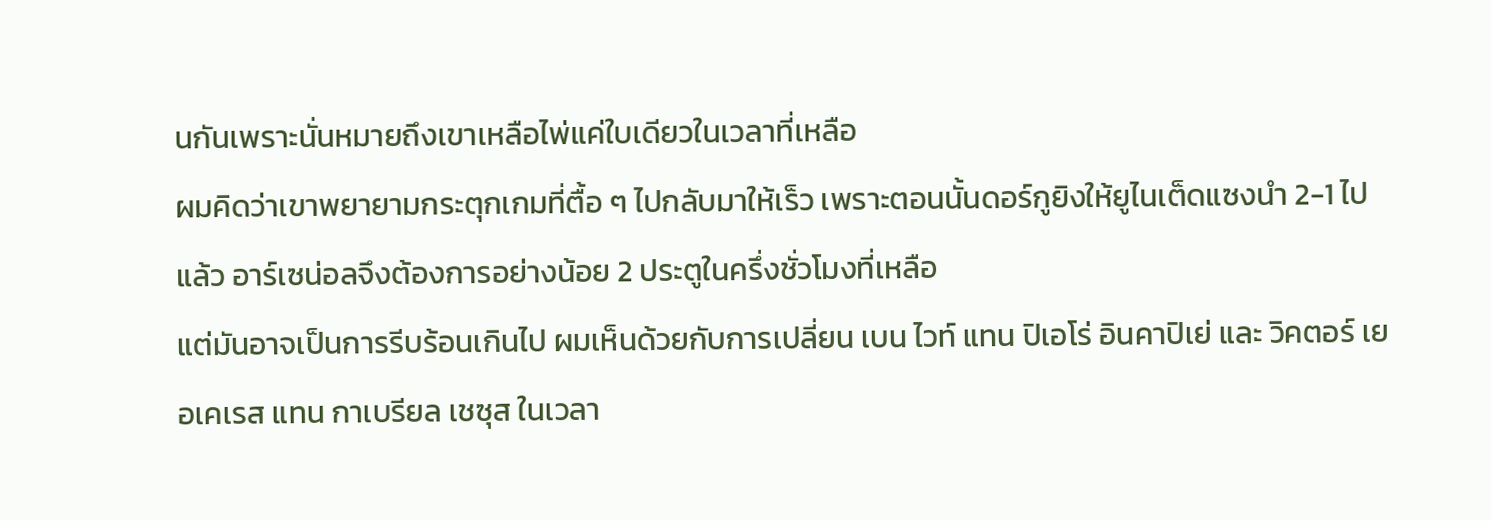นกันเพราะนั่นหมายถึงเขาเหลือไพ่แค่ใบเดียวในเวลาที่เหลือ
ผมคิดว่าเขาพยายามกระตุกเกมที่ตื้อ ๆ ไปกลับมาให้เร็ว เพราะตอนนั้นดอร์กูยิงให้ยูไนเต็ดแซงนำ 2-1 ไปแล้ว อาร์เซน่อลจึงต้องการอย่างน้อย 2 ประตูในครึ่งชั่วโมงที่เหลือ
แต่มันอาจเป็นการรีบร้อนเกินไป ผมเห็นด้วยกับการเปลี่ยน เบน ไวท์ แทน ปิเอโร่ อินคาปิเย่ และ วิคตอร์ เยอเคเรส แทน กาเบรียล เชซุส ในเวลา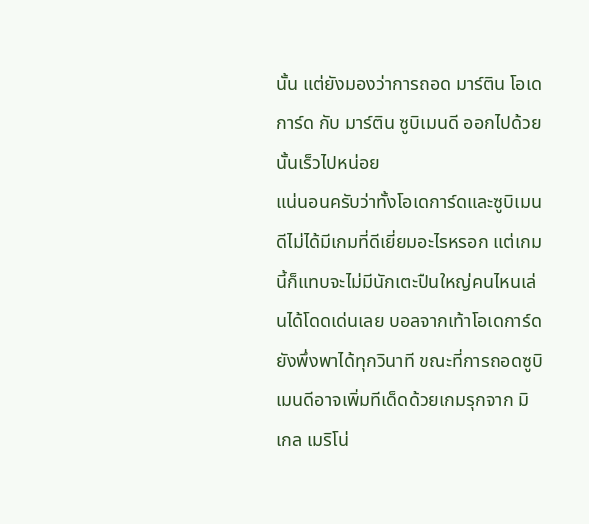นั้น แต่ยังมองว่าการถอด มาร์ติน โอเดการ์ด กับ มาร์ติน ซูบิเมนดี ออกไปด้วยนั้นเร็วไปหน่อย
แน่นอนครับว่าทั้งโอเดการ์ดและซูบิเมนดีไม่ได้มีเกมที่ดีเยี่ยมอะไรหรอก แต่เกมนี้ก็แทบจะไม่มีนักเตะปืนใหญ่คนไหนเล่นได้โดดเด่นเลย บอลจากเท้าโอเดการ์ดยังพึ่งพาได้ทุกวินาที ขณะที่การถอดซูบิเมนดีอาจเพิ่มทีเด็ดด้วยเกมรุกจาก มิเกล เมริโน่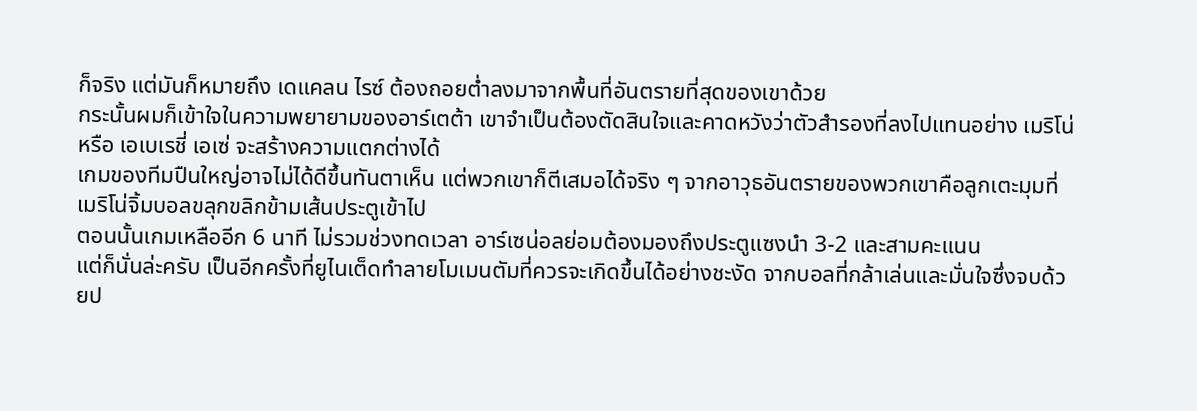ก็จริง แต่มันก็หมายถึง เดแคลน ไรซ์ ต้องถอยต่ำลงมาจากพื้นที่อันตรายที่สุดของเขาด้วย
กระนั้นผมก็เข้าใจในความพยายามของอาร์เตต้า เขาจำเป็นต้องตัดสินใจและคาดหวังว่าตัวสำรองที่ลงไปแทนอย่าง เมริโน่ หรือ เอเบเรชี่ เอเซ่ จะสร้างความแตกต่างได้
เกมของทีมปืนใหญ่อาจไม่ได้ดีขึ้นทันตาเห็น แต่พวกเขาก็ตีเสมอได้จริง ๆ จากอาวุธอันตรายของพวกเขาคือลูกเตะมุมที่เมริโน่จิ้มบอลขลุกขลิกข้ามเส้นประตูเข้าไป
ตอนนั้นเกมเหลืออีก 6 นาที ไม่รวมช่วงทดเวลา อาร์เซน่อลย่อมต้องมองถึงประตูแซงนำ 3-2 และสามคะแนน
แต่ก็นั่นล่ะครับ เป็นอีกครั้งที่ยูไนเต็ดทำลายโมเมนตัมที่ควรจะเกิดขึ้นได้อย่างชะงัด จากบอลที่กล้าเล่นและมั่นใจซึ่งจบด้วยป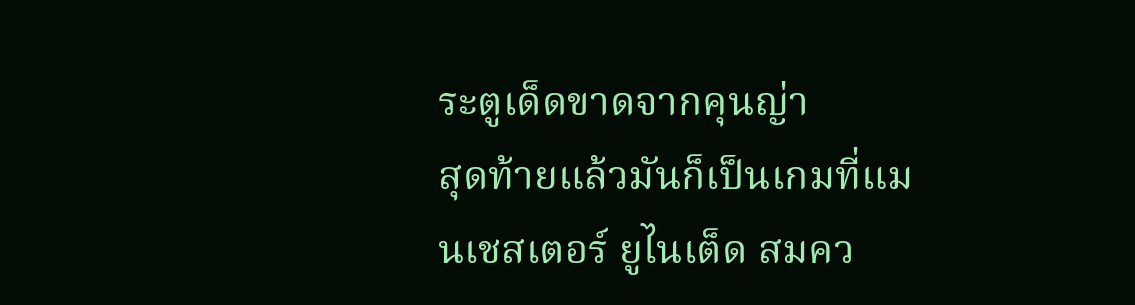ระตูเด็ดขาดจากคุนญ่า
สุดท้ายแล้วมันก็เป็นเกมที่แมนเชสเตอร์ ยูไนเต็ด สมคว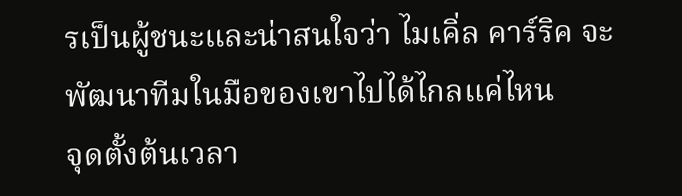รเป็นผู้ชนะและน่าสนใจว่า ไมเคิ่ล คาร์ริค จะพัฒนาทีมในมือของเขาไปได้ไกลแค่ไหน
จุดตั้งต้นเวลา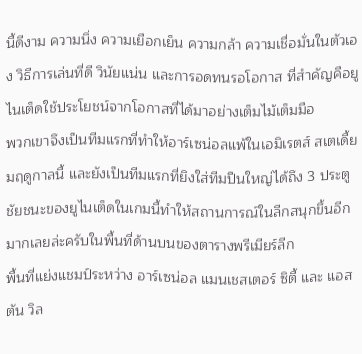นี้ดีงาม ความนิ่ง ความเยือกเย็น ความกล้า ความเชื่อมั่นในตัวเอง วิธีการเล่นที่ดี วินัยแน่น และการอดทนรอโอกาส ที่สำคัญคือยูไนเต็ดใช้ประโยชน์จากโอกาสที่ได้มาอย่างเต็มไม้เต็มมือ
พวกเขาจึงเป็นทีมแรกที่ทำให้อาร์เซน่อลแพ้ในเอมิเรตส์ สเตเดี้ยมฤดูกาลนี้ และยังเป็นทีมแรกที่ยิงใส่ทีมปืนใหญ่ได้ถึง 3 ประตู
ชัยชนะของยูไนเต็ดในเกมนี้ทำให้สถานการณ์ในลีกสนุกขึ้นอีกมากเลยล่ะครับในพื้นที่ด้านบนของตารางพรีเมียร์ลีก
พื้นที่แย่งแชมป์ระหว่าง อาร์เซน่อล แมนเชสเตอร์ ซิตี้ และ แอสตัน วิล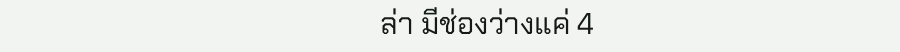ล่า มีช่องว่างแค่ 4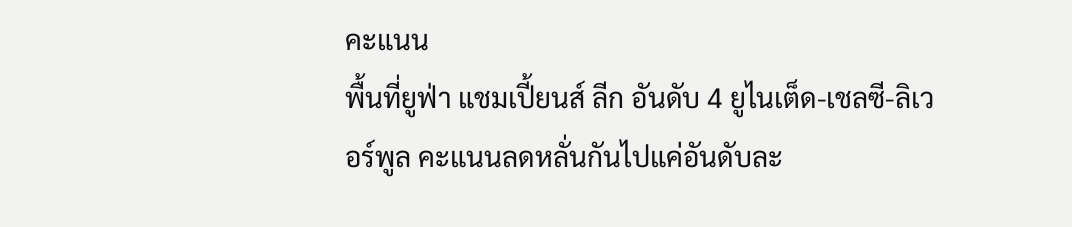คะแนน
พื้นที่ยูฟ่า แชมเปี้ยนส์ ลีก อันดับ 4 ยูไนเต็ด-เชลซี-ลิเวอร์พูล คะแนนลดหลั่นกันไปแค่อันดับละ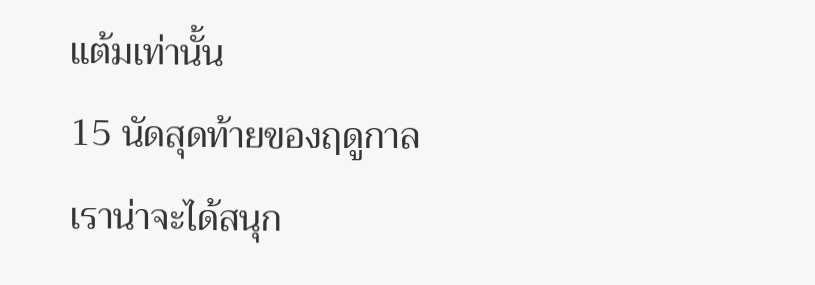แต้มเท่านั้น
15 นัดสุดท้ายของฤดูกาล เราน่าจะได้สนุก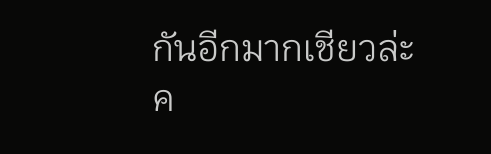กันอีกมากเชียวล่ะค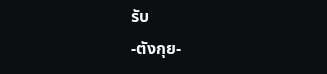รับ
-ตังกุย-